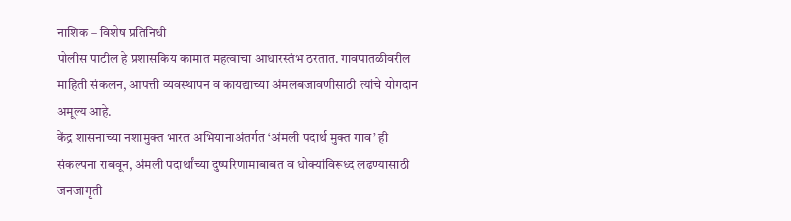नाशिक – विशेष प्रतिनिधी
पोलीस पाटील हे प्रशासकिय कामात महत्वाचा आधारस्तंभ ठरतात. गावपातळीवरील माहिती संकलन, आपत्ती व्यवस्थापन व कायद्याच्या अंमलबजावणीसाठी त्यांचे योगदान अमूल्य आहे.
केंद्र शासनाच्या नशामुक्त भारत अभियानाअंतर्गत ‘अंमली पदार्थ मुक्त गाव’ ही संकल्पना राबवून, अंमली पदार्थांच्या दुष्परिणामाबाबत व धोक्यांविरूध्द लढण्यासाठी जनजागृती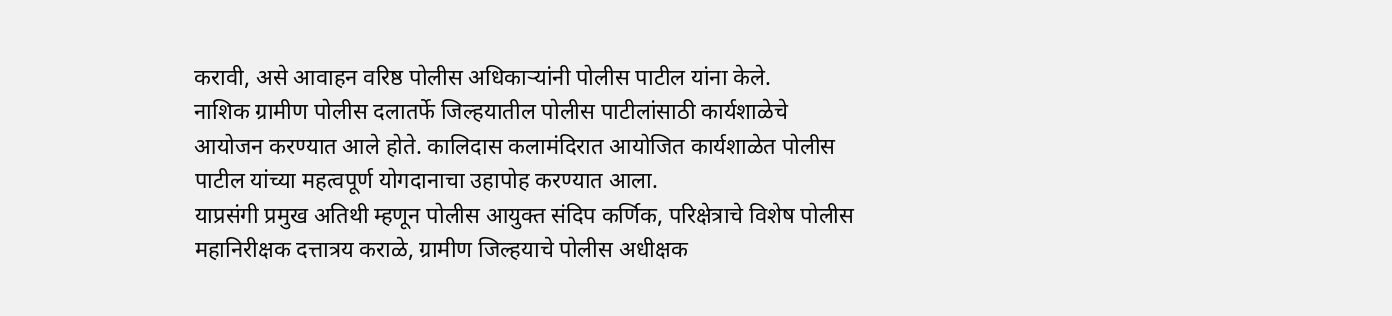करावी, असे आवाहन वरिष्ठ पोलीस अधिकाऱ्यांनी पोलीस पाटील यांना केले.
नाशिक ग्रामीण पोलीस दलातर्फे जिल्हयातील पोलीस पाटीलांसाठी कार्यशाळेचे आयोजन करण्यात आले होते. कालिदास कलामंदिरात आयोजित कार्यशाळेत पोलीस पाटील यांच्या महत्वपूर्ण योगदानाचा उहापोह करण्यात आला.
याप्रसंगी प्रमुख अतिथी म्हणून पोलीस आयुक्त संदिप कर्णिक, परिक्षेत्राचे विशेष पोलीस महानिरीक्षक दत्तात्रय कराळे, ग्रामीण जिल्हयाचे पोलीस अधीक्षक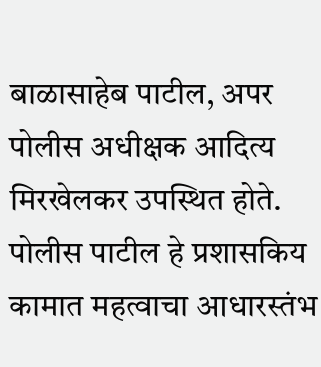बाळासाहेब पाटील, अपर पोलीस अधीक्षक आदित्य मिरखेलकर उपस्थित होते.
पोलीस पाटील हे प्रशासकिय कामात महत्वाचा आधारस्तंभ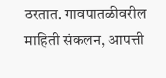ठरतात. गावपातळीवरील माहिती संकलन, आपत्ती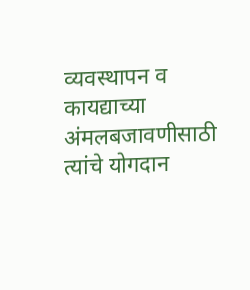व्यवस्थापन व कायद्याच्या अंमलबजावणीसाठी त्यांचे योगदान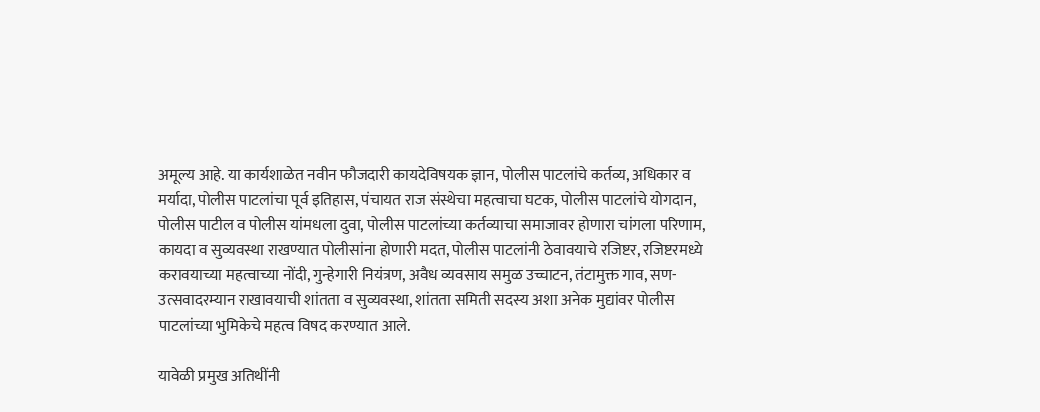अमूल्य आहे. या कार्यशाळेत नवीन फौजदारी कायदेविषयक ज्ञान, पोलीस पाटलांचे कर्तव्य, अधिकार व मर्यादा, पोलीस पाटलांचा पूर्व इतिहास, पंचायत राज संस्थेचा महत्वाचा घटक, पोलीस पाटलांचे योगदान, पोलीस पाटील व पोलीस यांमधला दुवा, पोलीस पाटलांच्या कर्तव्याचा समाजावर होणारा चांगला परिणाम, कायदा व सुव्यवस्था राखण्यात पोलीसांना होणारी मदत, पोलीस पाटलांनी ठेवावयाचे रजिष्टर, रजिष्टरमध्ये करावयाच्या महत्वाच्या नोंदी, गुन्हेगारी नियंत्रण, अवैध व्यवसाय समुळ उच्चाटन, तंटामुक्त गाव, सण-उत्सवादरम्यान राखावयाची शांतता व सुव्यवस्था, शांतता समिती सदस्य अशा अनेक मुद्यांवर पोलीस पाटलांच्या भुमिकेचे महत्व विषद करण्यात आले.

यावेळी प्रमुख अतिथींनी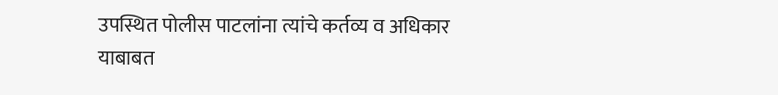उपस्थित पोलीस पाटलांना त्यांचे कर्तव्य व अधिकार याबाबत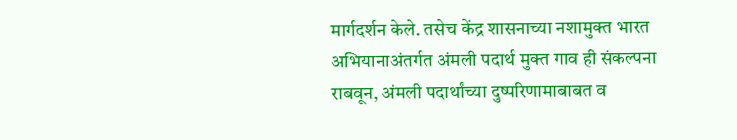मार्गदर्शन केले. तसेच केंद्र शासनाच्या नशामुक्त भारत अभियानाअंतर्गत अंमली पदार्थ मुक्त गाव ही संकल्पना राबवून, अंमली पदार्थांच्या दुष्परिणामाबाबत व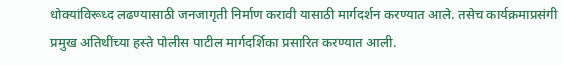धोक्यांविरूध्द लढण्यासाठी जनजागृती निर्माण करावी यासाठी मार्गदर्शन करण्यात आले. तसेच कार्यक्रमाप्रसंगी प्रमुख अतिथींच्या हस्ते पोलीस पाटील मार्गदर्शिका प्रसारित करण्यात आली.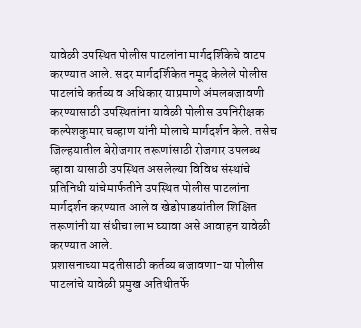यावेळी उपस्थित पोलीस पाटलांना मार्गदर्शिकेचे वाटप करण्यात आले. सदर मार्गदर्शिकेत नमूद केलेले पोलीस पाटलांचे कर्तव्य व अधिकार याप्रमाणे अंमलबजावणी करण्यासाठी उपस्थितांना यावेळी पोलीस उपनिरीक्षक कल्पेशकुमार चव्हाण यांनी मोलाचे मार्गदर्शन केले. तसेच जिल्हयातील बेरोजगार तरूणांसाठी रोजगार उपलब्ध व्हावा यासाठी उपस्थित असलेल्या विविध संस्थांचे प्रतिनिधी यांचेमार्फतीने उपस्थित पोलीस पाटलांना मार्गदर्शन करण्यात आले व खेडोपाडयांतील शिक्षित तरूणांनी या संधीचा लाभ घ्यावा असे आवाहन यावेळी करण्यात आले.
प्रशासनाच्या मदतीसाठी कर्तव्य बजावणा-या पोलीस पाटलांचे यावेळी प्रमुख अतिथीतर्फे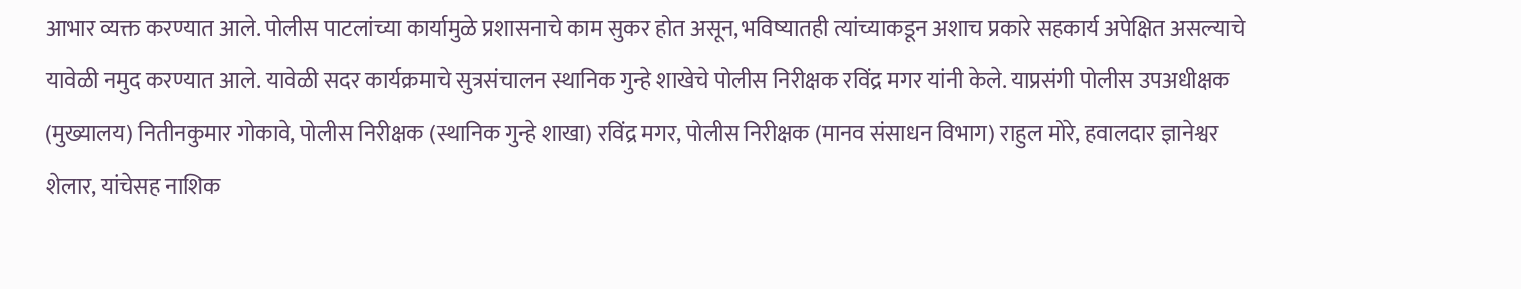आभार व्यक्त करण्यात आले. पोलीस पाटलांच्या कार्यामुळे प्रशासनाचे काम सुकर होत असून, भविष्यातही त्यांच्याकडून अशाच प्रकारे सहकार्य अपेक्षित असल्याचे यावेळी नमुद करण्यात आले. यावेळी सदर कार्यक्रमाचे सुत्रसंचालन स्थानिक गुन्हे शाखेचे पोलीस निरीक्षक रविंद्र मगर यांनी केले. याप्रसंगी पोलीस उपअधीक्षक (मुख्यालय) नितीनकुमार गोकावे, पोलीस निरीक्षक (स्थानिक गुन्हे शाखा) रविंद्र मगर, पोलीस निरीक्षक (मानव संसाधन विभाग) राहुल मोरे, हवालदार ज्ञानेश्वर शेलार, यांचेसह नाशिक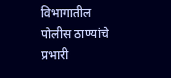विभागातील पोलीस ठाण्यांचे प्रभारी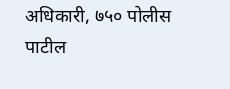अधिकारी, ७५० पोलीस पाटील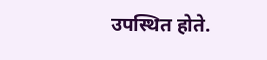उपस्थित होते.